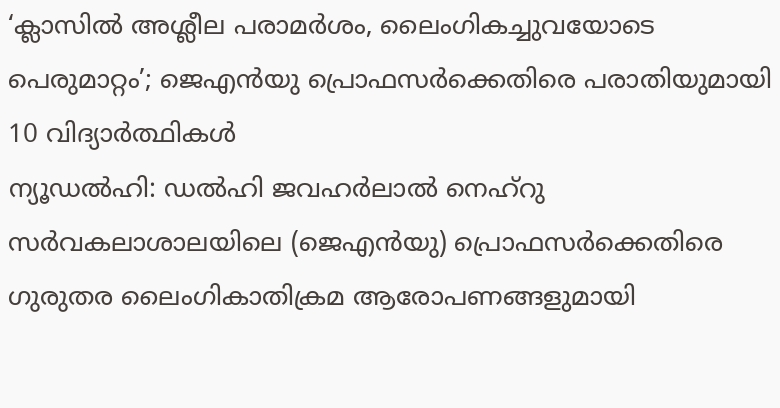‘ക്ലാസിൽ അശ്ലീല പരാമർശം, ലൈംഗികച്ചുവയോടെ പെരുമാറ്റം’; ജെഎൻയു പ്രൊഫസർക്കെതിരെ പരാതിയുമായി 10 വിദ്യാർത്ഥികൾ
ന്യൂഡൽഹി: ഡൽഹി ജവഹർലാൽ നെഹ്റു സർവകലാശാലയിലെ (ജെഎൻയു) പ്രൊഫസർക്കെതിരെ ഗുരുതര ലൈംഗികാതിക്രമ ആരോപണങ്ങളുമായി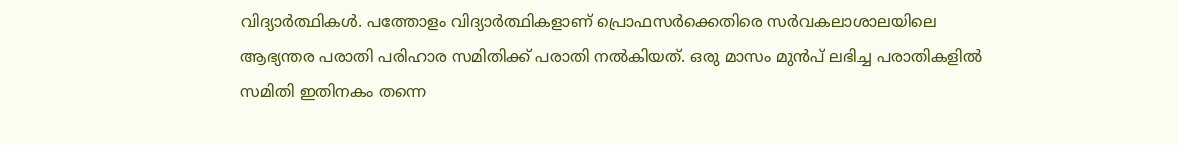വിദ്യാർത്ഥികൾ. പത്തോളം വിദ്യാർത്ഥികളാണ് പ്രൊഫസർക്കെതിരെ സർവകലാശാലയിലെ ആഭ്യന്തര പരാതി പരിഹാര സമിതിക്ക് പരാതി നൽകിയത്. ഒരു മാസം മുൻപ് ലഭിച്ച പരാതികളിൽ സമിതി ഇതിനകം തന്നെ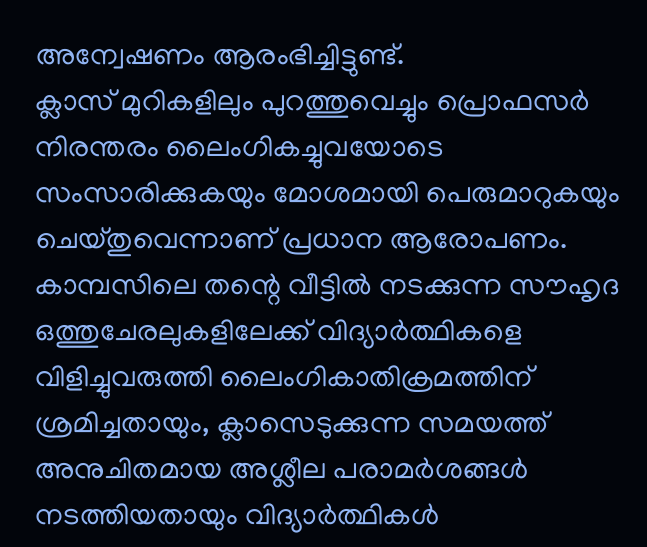അന്വേഷണം ആരംഭിച്ചിട്ടുണ്ട്.
ക്ലാസ് മുറികളിലും പുറത്തുവെച്ചും പ്രൊഫസർ നിരന്തരം ലൈംഗികച്ചുവയോടെ സംസാരിക്കുകയും മോശമായി പെരുമാറുകയും ചെയ്തുവെന്നാണ് പ്രധാന ആരോപണം. കാമ്പസിലെ തന്റെ വീട്ടിൽ നടക്കുന്ന സൗഹൃദ ഒത്തുചേരലുകളിലേക്ക് വിദ്യാർത്ഥികളെ വിളിച്ചുവരുത്തി ലൈംഗികാതിക്രമത്തിന് ശ്രമിച്ചതായും, ക്ലാസെടുക്കുന്ന സമയത്ത് അനുചിതമായ അശ്ലീല പരാമർശങ്ങൾ നടത്തിയതായും വിദ്യാർത്ഥികൾ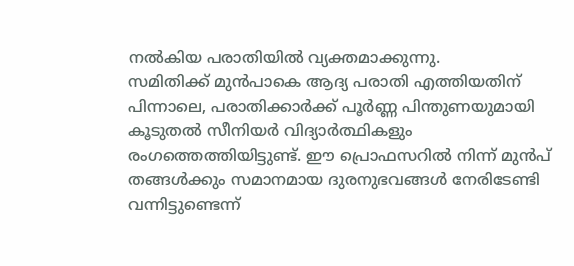നൽകിയ പരാതിയിൽ വ്യക്തമാക്കുന്നു.
സമിതിക്ക് മുൻപാകെ ആദ്യ പരാതി എത്തിയതിന് പിന്നാലെ, പരാതിക്കാർക്ക് പൂർണ്ണ പിന്തുണയുമായി കൂടുതൽ സീനിയർ വിദ്യാർത്ഥികളും രംഗത്തെത്തിയിട്ടുണ്ട്. ഈ പ്രൊഫസറിൽ നിന്ന് മുൻപ് തങ്ങൾക്കും സമാനമായ ദുരനുഭവങ്ങൾ നേരിടേണ്ടി വന്നിട്ടുണ്ടെന്ന്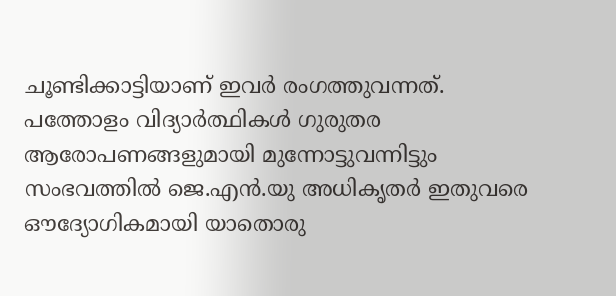ചൂണ്ടിക്കാട്ടിയാണ് ഇവർ രംഗത്തുവന്നത്. പത്തോളം വിദ്യാർത്ഥികൾ ഗുരുതര ആരോപണങ്ങളുമായി മുന്നോട്ടുവന്നിട്ടും സംഭവത്തിൽ ജെ.എൻ.യു അധികൃതർ ഇതുവരെ ഔദ്യോഗികമായി യാതൊരു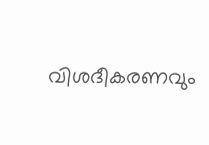വിശദീകരണവും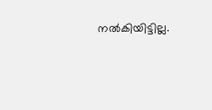നൽകിയിട്ടില്ല.